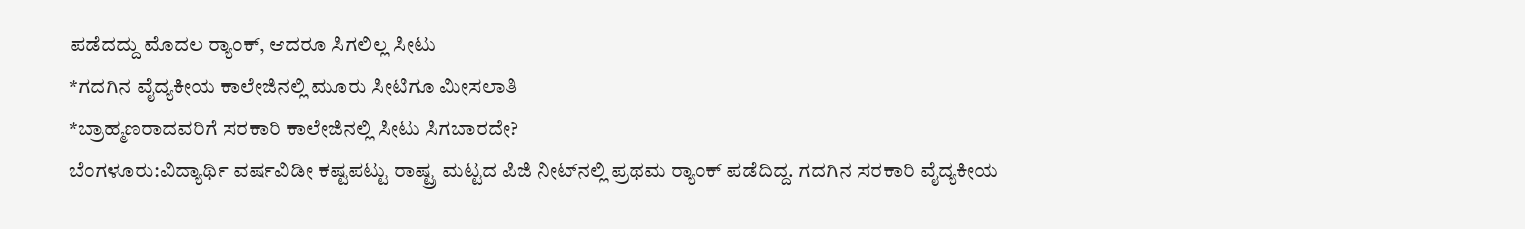ಪಡೆದದ್ದು ಮೊದಲ ರ‍್ಯಾಂಕ್, ಆದರೂ ಸಿಗಲಿಲ್ಲ ಸೀಟು
*ಗದಗಿನ ವೈದ್ಯಕೀಯ ಕಾಲೇಜಿನಲ್ಲಿ ಮೂರು ಸೀಟಿಗೂ ಮೀಸಲಾತಿ
*ಬ್ರಾಹ್ಮಣರಾದವರಿಗೆ ಸರಕಾರಿ ಕಾಲೇಜಿನಲ್ಲಿ ಸೀಟು ಸಿಗಬಾರದೇ?
ಬೆಂಗಳೂರು:ವಿದ್ಯಾರ್ಥಿ ವರ್ಷವಿಡೀ ಕಷ್ಟಪಟ್ಟು ರಾಷ್ಟ್ರ ಮಟ್ಟದ ಪಿಜಿ ನೀಟ್‌ನಲ್ಲಿ ಪ್ರಥಮ ರ‍್ಯಾಂಕ್ ಪಡೆದಿದ್ದ. ಗದಗಿನ ಸರಕಾರಿ ವೈದ್ಯಕೀಯ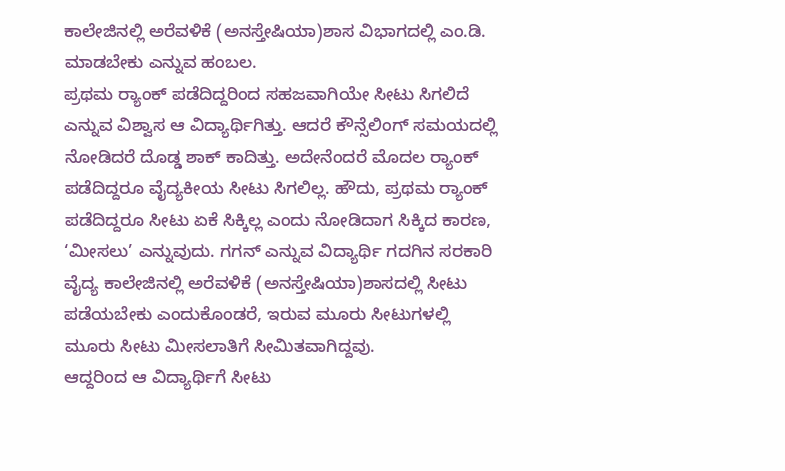ಕಾಲೇಜಿನಲ್ಲಿ ಅರೆವಳಿಕೆ (ಅನಸ್ತೇಷಿಯಾ)ಶಾಸ ವಿಭಾಗದಲ್ಲಿ ಎಂ.ಡಿ. ಮಾಡಬೇಕು ಎನ್ನುವ ಹಂಬಲ.
ಪ್ರಥಮ ರ‍್ಯಾಂಕ್ ಪಡೆದಿದ್ದರಿಂದ ಸಹಜವಾಗಿಯೇ ಸೀಟು ಸಿಗಲಿದೆ ಎನ್ನುವ ವಿಶ್ವಾಸ ಆ ವಿದ್ಯಾರ್ಥಿಗಿತ್ತು. ಆದರೆ ಕೌನ್ಸೆಲಿಂಗ್ ಸಮಯದಲ್ಲಿ ನೋಡಿದರೆ ದೊಡ್ಡ ಶಾಕ್ ಕಾದಿತ್ತು. ಅದೇನೆಂದರೆ ಮೊದಲ ರ‍್ಯಾಂಕ್ ಪಡೆದಿದ್ದರೂ ವೈದ್ಯಕೀಯ ಸೀಟು ಸಿಗಲಿಲ್ಲ. ಹೌದು, ಪ್ರಥಮ ರ‍್ಯಾಂಕ್ ಪಡೆದಿದ್ದರೂ ಸೀಟು ಏಕೆ ಸಿಕ್ಕಿಲ್ಲ ಎಂದು ನೋಡಿದಾಗ ಸಿಕ್ಕಿದ ಕಾರಣ, ‘ಮೀಸಲು’ ಎನ್ನುವುದು. ಗಗನ್ ಎನ್ನುವ ವಿದ್ಯಾರ್ಥಿ ಗದಗಿನ ಸರಕಾರಿ ವೈದ್ಯ ಕಾಲೇಜಿನಲ್ಲಿ ಅರೆವಳಿಕೆ (ಅನಸ್ತೇಷಿಯಾ)ಶಾಸದಲ್ಲಿ ಸೀಟು ಪಡೆಯಬೇಕು ಎಂದುಕೊಂಡರೆ, ಇರುವ ಮೂರು ಸೀಟುಗಳಲ್ಲಿ ಮೂರು ಸೀಟು ಮೀಸಲಾತಿಗೆ ಸೀಮಿತವಾಗಿದ್ದವು.
ಆದ್ದರಿಂದ ಆ ವಿದ್ಯಾರ್ಥಿಗೆ ಸೀಟು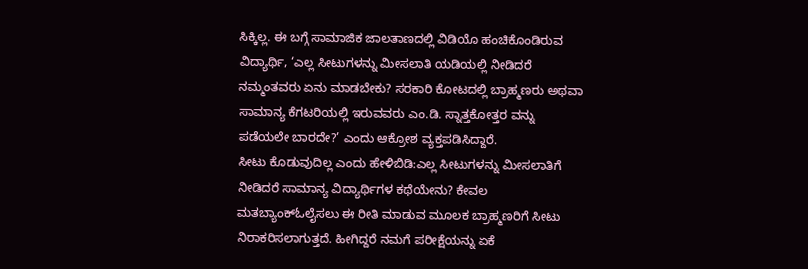ಸಿಕ್ಕಿಲ್ಲ. ಈ ಬಗ್ಗೆ ಸಾಮಾಜಿಕ ಜಾಲತಾಣದಲ್ಲಿ ವಿಡಿಯೊ ಹಂಚಿಕೊಂಡಿರುವ ವಿದ್ಯಾರ್ಥಿ, ‘ಎಲ್ಲ ಸೀಟುಗಳನ್ನು ಮೀಸಲಾತಿ ಯಡಿಯಲ್ಲಿ ನೀಡಿದರೆ ನಮ್ಮಂತವರು ಏನು ಮಾಡಬೇಕು? ಸರಕಾರಿ ಕೋಟದಲ್ಲಿ ಬ್ರಾಹ್ಮಣರು ಅಥವಾ ಸಾಮಾನ್ಯ ಕೆಗಟರಿಯಲ್ಲಿ ಇರುವವರು ಎಂ.ಡಿ. ಸ್ನಾತ್ತಕೋತ್ತರ ವನ್ನು ಪಡೆಯಲೇ ಬಾರದೇ?’ ಎಂದು ಆಕ್ರೋಶ ವ್ಯಕ್ತಪಡಿಸಿದ್ದಾರೆ.
ಸೀಟು ಕೊಡುವುದಿಲ್ಲ ಎಂದು ಹೇಳಿಬಿಡಿ:ಎಲ್ಲ ಸೀಟುಗಳನ್ನು ಮೀಸಲಾತಿಗೆ ನೀಡಿದರೆ ಸಾಮಾನ್ಯ ವಿದ್ಯಾರ್ಥಿಗಳ ಕಥೆಯೇನು? ಕೇವಲ ಮತಬ್ಯಾಂಕ್ಓಲೈಸಲು ಈ ರೀತಿ ಮಾಡುವ ಮೂಲಕ ಬ್ರಾಹ್ಮಣರಿಗೆ ಸೀಟು ನಿರಾಕರಿಸಲಾಗುತ್ತದೆ. ಹೀಗಿದ್ದರೆ ನಮಗೆ ಪರೀಕ್ಷೆಯನ್ನು ಏಕೆ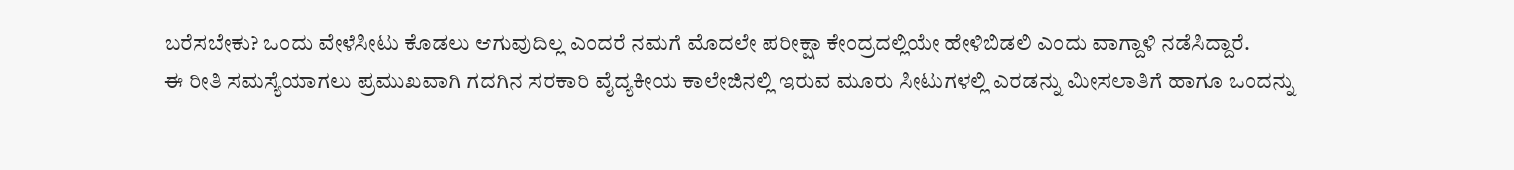ಬರೆಸಬೇಕು? ಒಂದು ವೇಳೆಸೀಟು ಕೊಡಲು ಆಗುವುದಿಲ್ಲ ಎಂದರೆ ನಮಗೆ ಮೊದಲೇ ಪರೀಕ್ಷಾ ಕೇಂದ್ರದಲ್ಲಿಯೇ ಹೇಳಿಬಿಡಲಿ ಎಂದು ವಾಗ್ದಾಳಿ ನಡೆಸಿದ್ದಾರೆ.
ಈ ರೀತಿ ಸಮಸ್ಯೆಯಾಗಲು ಪ್ರಮುಖವಾಗಿ ಗದಗಿನ ಸರಕಾರಿ ವೈದ್ಯಕೀಯ ಕಾಲೇಜಿನಲ್ಲಿ ಇರುವ ಮೂರು ಸೀಟುಗಳಲ್ಲಿ ಎರಡನ್ನು ಮೀಸಲಾತಿಗೆ ಹಾಗೂ ಒಂದನ್ನು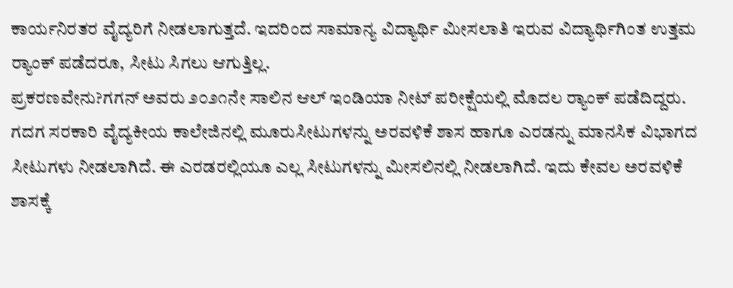ಕಾರ್ಯನಿರತರ ವೈದ್ಯರಿಗೆ ನೀಡಲಾಗುತ್ತದೆ. ಇದರಿಂದ ಸಾಮಾನ್ಯ ವಿದ್ಯಾರ್ಥಿ ಮೀಸಲಾತಿ ಇರುವ ವಿದ್ಯಾರ್ಥಿಗಿಂತ ಉತ್ತಮ ರ‍್ಯಾಂಕ್ ಪಡೆದರೂ, ಸೀಟು ಸಿಗಲು ಆಗುತ್ತಿಲ್ಲ.
ಪ್ರಕರಣವೇನು?ಗಗನ್ ಅವರು ೨೦೨೧ನೇ ಸಾಲಿನ ಆಲ್ ಇಂಡಿಯಾ ನೀಟ್ ಪರೀಕ್ಷೆಯಲ್ಲಿ ಮೊದಲ ರ‍್ಯಾಂಕ್ ಪಡೆದಿದ್ದರು. ಗದಗ ಸರಕಾರಿ ವೈದ್ಯಕೀಯ ಕಾಲೇಜಿನಲ್ಲಿ ಮೂರುಸೀಟುಗಳನ್ನು ಅರವಳಿಕೆ ಶಾಸ ಹಾಗೂ ಎರಡನ್ನು ಮಾನಸಿಕ ವಿಭಾಗದ ಸೀಟುಗಳು ನೀಡಲಾಗಿದೆ. ಈ ಎರಡರಲ್ಲಿಯೂ ಎಲ್ಲ ಸೀಟುಗಳನ್ನು ಮೀಸಲಿನಲ್ಲಿ ನೀಡಲಾಗಿದೆ. ಇದು ಕೇವಲ ಅರವಳಿಕೆ ಶಾಸಕ್ಕೆ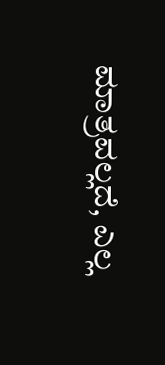ಮಾತ್ರವಲ್ಲದೆ, ಎಲ್ಲ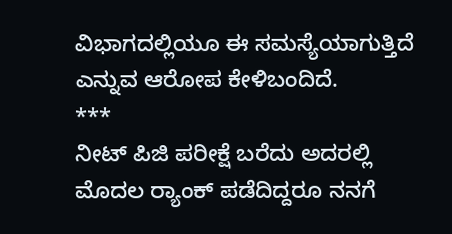ವಿಭಾಗದಲ್ಲಿಯೂ ಈ ಸಮಸ್ಯೆಯಾಗುತ್ತಿದೆ ಎನ್ನುವ ಆರೋಪ ಕೇಳಿಬಂದಿದೆ.
***
ನೀಟ್ ಪಿಜಿ ಪರೀಕ್ಷೆ ಬರೆದು ಅದರಲ್ಲಿ ಮೊದಲ ರ‍್ಯಾಂಕ್ ಪಡೆದಿದ್ದರೂ ನನಗೆ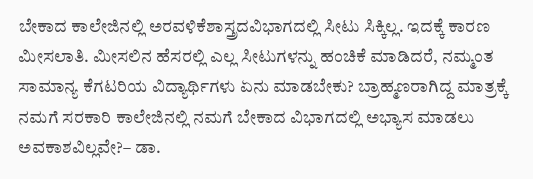ಬೇಕಾದ ಕಾಲೇಜಿನಲ್ಲಿ ಅರವಳಿಕೆಶಾಸ್ತ್ರದವಿಭಾಗದಲ್ಲಿ ಸೀಟು ಸಿಕ್ಕಿಲ್ಲ. ಇದಕ್ಕೆ ಕಾರಣ ಮೀಸಲಾತಿ. ಮೀಸಲಿನ ಹೆಸರಲ್ಲಿ ಎಲ್ಲ ಸೀಟುಗಳನ್ನು ಹಂಚಿಕೆ ಮಾಡಿದರೆ, ನಮ್ಮಂತ ಸಾಮಾನ್ಯ ಕೆಗಟರಿಯ ವಿದ್ಯಾರ್ಥಿಗಳು ಏನು ಮಾಡಬೇಕು? ಬ್ರಾಹ್ಮಣರಾಗಿದ್ದ ಮಾತ್ರಕ್ಕೆ ನಮಗೆ ಸರಕಾರಿ ಕಾಲೇಜಿನಲ್ಲಿ ನಮಗೆ ಬೇಕಾದ ವಿಭಾಗದಲ್ಲಿ ಅಭ್ಯಾಸ ಮಾಡಲು ಅವಕಾಶವಿಲ್ಲವೇ?– ಡಾ.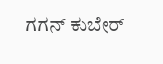ಗಗನ್ ಕುಬೇರ್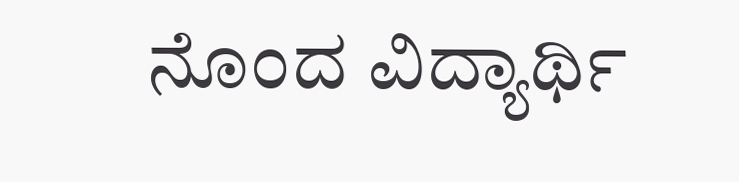ನೊಂದ ವಿದ್ಯಾರ್ಥಿ